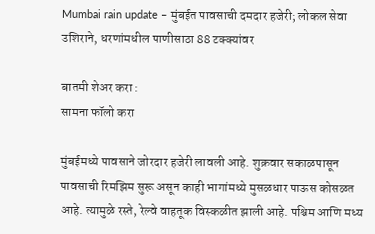Mumbai rain update – मुंबईत पावसाची दमदार हजेरी; लोकल सेवा उशिराने, धरणांमधील पाणीसाठा 88 टक्क्यांवर

बातमी शेअर करा :
सामना फॉलो करा

मुंबईमध्ये पावसाने जोरदार हजेरी लावली आहे. शुक्रवार सकाळपासून पावसाची रिमझिम सुरू असून काही भागांमध्ये मुसळधार पाऊस कोसळत आहे. त्यामुळे रस्ते, रेल्वे वाहतूक विस्कळीत झाली आहे. पश्चिम आणि मध्य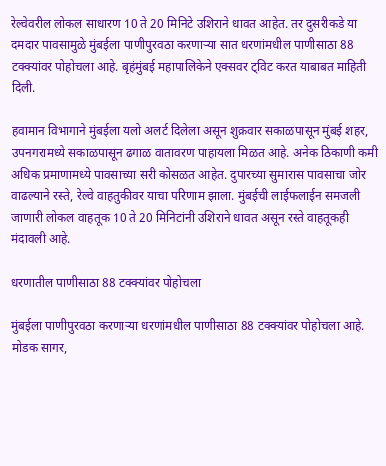रेल्वेवरील लोकल साधारण 10 ते 20 मिनिटे उशिराने धावत आहेत. तर दुसरीकडे या दमदार पावसामुळे मुंबईला पाणीपुरवठा करणाऱ्या सात धरणांमधील पाणीसाठा 88 टक्क्यांवर पोहोचला आहे. बृहंमुंबई महापालिकेने एक्सवर ट्विट करत याबाबत माहिती दिली.

हवामान विभागाने मुंबईला यलो अलर्ट दिलेला असून शुक्रवार सकाळपासून मुंबई शहर, उपनगरामध्ये सकाळपासून ढगाळ वातावरण पाहायला मिळत आहे. अनेक ठिकाणी कमी अधिक प्रमाणामध्ये पावसाच्या सरी कोसळत आहेत. दुपारच्या सुमारास पावसाचा जोर वाढल्याने रस्ते, रेल्वे वाहतुकीवर याचा परिणाम झाला. मुंबईची लाईफलाईन समजली जाणारी लोकल वाहतूक 10 ते 20 मिनिटांनी उशिराने धावत असून रस्ते वाहतूकही मंदावली आहे.

धरणातील पाणीसाठा 88 टक्क्यांवर पोहोचला

मुंबईला पाणीपुरवठा करणाऱ्या धरणांमधील पाणीसाठा 88 टक्क्यांवर पोहोचला आहे. मोडक सागर,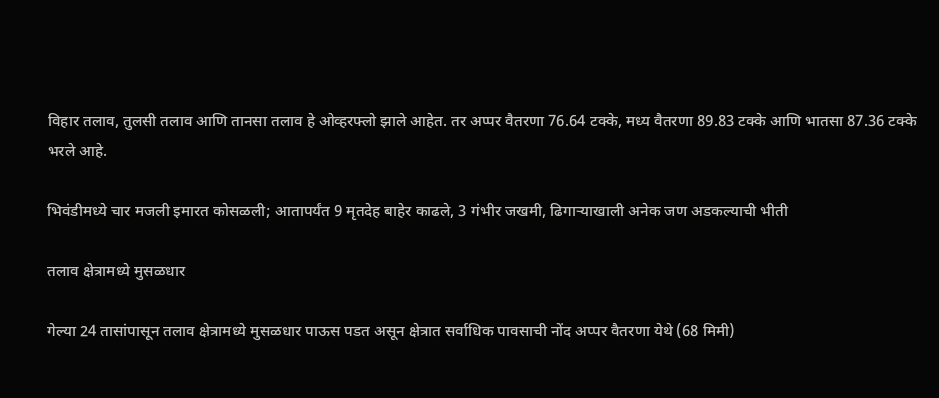विहार तलाव, तुलसी तलाव आणि तानसा तलाव हे ओव्हरफ्लो झाले आहेत. तर अप्पर वैतरणा 76.64 टक्के, मध्य वैतरणा 89.83 टक्के आणि भातसा 87.36 टक्के भरले आहे.

भिवंडीमध्ये चार मजली इमारत कोसळली; आतापर्यंत 9 मृतदेह बाहेर काढले, 3 गंभीर जखमी, ढिगाऱ्याखाली अनेक जण अडकल्याची भीती

तलाव क्षेत्रामध्ये मुसळधार

गेल्या 24 तासांपासून तलाव क्षेत्रामध्ये मुसळधार पाऊस पडत असून क्षेत्रात सर्वाधिक पावसाची नोंद अप्पर वैतरणा येथे (68 मिमी)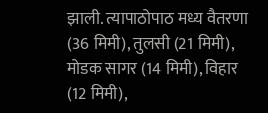झाली. त्यापाठोपाठ मध्य वैतरणा (36 मिमी), तुलसी (21 मिमी), मोडक सागर (14 मिमी), विहार (12 मिमी),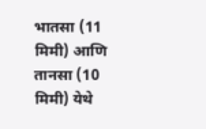भातसा (11 मिमी) आणि तानसा (10 मिमी) येथे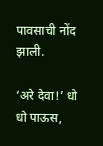पावसाची नोंद झाली.

‘अरे देवा!’ धो धो पाऊस,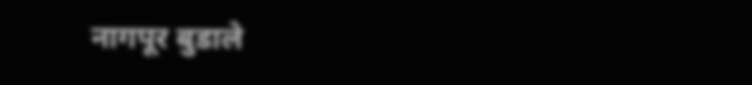नागपूर बुडाले